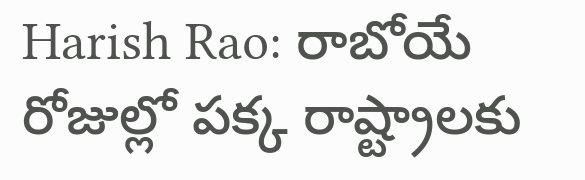Harish Rao: రాబోయే రోజుల్లో పక్క రాష్ట్రాలకు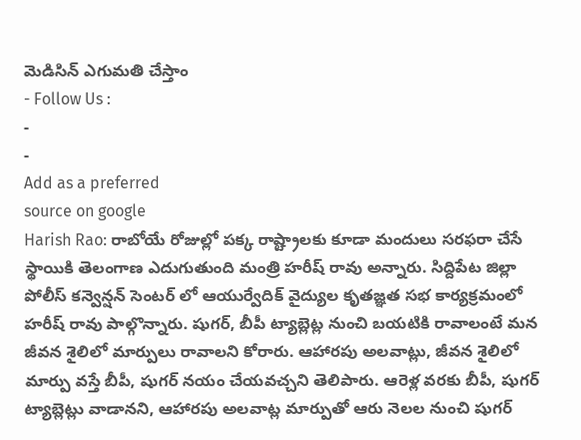మెడిసిన్ ఎగుమతి చేస్తాం
- Follow Us :
-
-
Add as a preferred
source on google
Harish Rao: రాబోయే రోజుల్లో పక్క రాష్ట్రాలకు కూడా మందులు సరఫరా చేసే స్థాయికి తెలంగాణ ఎదుగుతుంది మంత్రి హరీష్ రావు అన్నారు. సిద్దిపేట జిల్లా పోలీస్ కన్వెన్షన్ సెంటర్ లో ఆయుర్వేదిక్ వైద్యుల కృతజ్ఞత సభ కార్యక్రమంలో హరీష్ రావు పాల్గొన్నారు. షుగర్, బీపీ ట్యాబ్లెట్ల నుంచి బయటికి రావాలంటే మన జీవన శైలిలో మార్పులు రావాలని కోరారు. ఆహారపు అలవాట్లు, జీవన శైలిలో మార్పు వస్తే బీపీ, షుగర్ నయం చేయవచ్చని తెలిపారు. ఆరెళ్ల వరకు బీపీ, షుగర్ ట్యాబ్లెట్లు వాడానని, ఆహారపు అలవాట్ల మార్పుతో ఆరు నెలల నుంచి షుగర్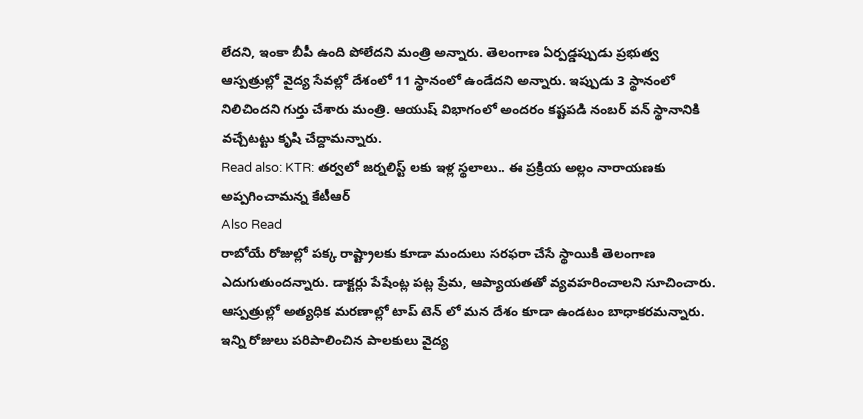లేదని, ఇంకా బీపీ ఉంది పోలేదని మంత్రి అన్నారు. తెలంగాణ ఏర్పడ్డప్పుడు ప్రభుత్వ ఆస్పత్రుల్లో వైద్య సేవల్లో దేశంలో 11 స్థానంలో ఉండేదని అన్నారు. ఇప్పుడు 3 స్థానంలో నిలిచిందని గుర్తు చేశారు మంత్రి. ఆయుష్ విభాగంలో అందరం కష్టపడి నంబర్ వన్ స్థానానికి వచ్చేటట్టు కృషి చేద్దామన్నారు.
Read also: KTR: తర్వలో జర్నలిస్ట్ లకు ఇళ్ల స్థలాలు.. ఈ ప్రక్రియ అల్లం నారాయణకు అప్పగించామన్న కేటీఆర్
Also Read
రాబోయే రోజుల్లో పక్క రాష్ట్రాలకు కూడా మందులు సరఫరా చేసే స్థాయికి తెలంగాణ ఎదుగుతుందన్నారు. డాక్టర్లు పేషేంట్ల పట్ల ప్రేమ, ఆప్యాయతతో వ్యవహరించాలని సూచించారు. ఆస్పత్రుల్లో అత్యధిక మరణాల్లో టాప్ టెన్ లో మన దేశం కూడా ఉండటం బాధాకరమన్నారు. ఇన్ని రోజులు పరిపాలించిన పాలకులు వైద్య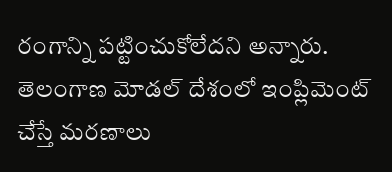రంగాన్ని పట్టించుకోలేదని అన్నారు. తెలంగాణ మోడల్ దేశంలో ఇంప్లిమెంట్ చేస్తే మరణాలు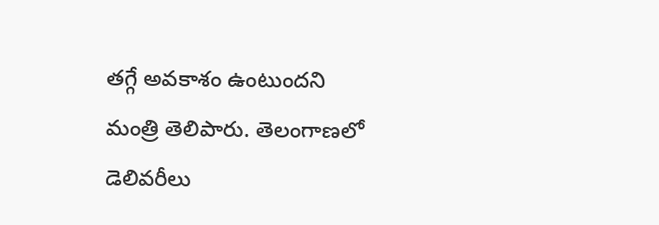తగ్గే అవకాశం ఉంటుందని మంత్రి తెలిపారు. తెలంగాణలో డెలివరీలు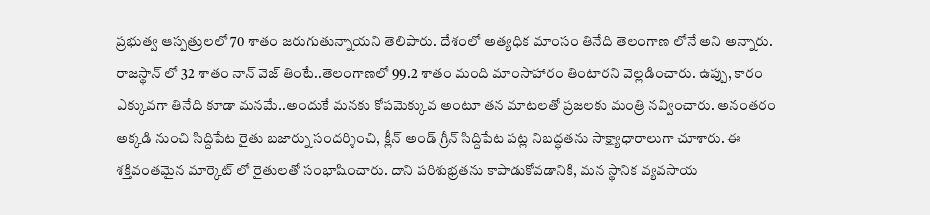ప్రభుత్వ ఆస్పత్రులలో 70 శాతం జరుగుతున్నాయని తెలిపారు. దేశంలో అత్యధిక మాంసం తినేది తెలంగాణ లోనే అని అన్నారు. రాజస్థాన్ లో 32 శాతం నాన్ వెజ్ తింటే..తెలంగాణలో 99.2 శాతం మంది మాంసాహారం తింటారని వెల్లడించారు. ఉప్పు, కారం ఎక్కువగా తినేది కూడా మనమే..అందుకే మనకు కోపమెక్కువ అంటూ తన మాటలతో ప్రజలకు మంత్రి నవ్వించారు. అనంతరం అక్కడి నుంచి సిద్దిపేట రైతు బజార్ను సందర్శించి, క్లీన్ అండ్ గ్రీన్ సిద్దిపేట పట్ల నిబద్ధతను సాక్ష్యాధారాలుగా చూశారు. ఈ శక్తివంతమైన మార్కెట్ లో రైతులతో సంభాషించారు. దాని పరిశుభ్రతను కాపాడుకోవడానికి, మన స్థానిక వ్యవసాయ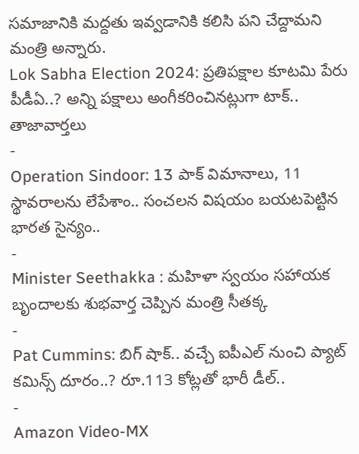సమాజానికి మద్దతు ఇవ్వడానికి కలిసి పని చేద్దామని మంత్రి అన్నారు.
Lok Sabha Election 2024: ప్రతిపక్షాల కూటమి పేరు పీడీఏ..? అన్ని పక్షాలు అంగీకరించినట్లుగా టాక్..
తాజావార్తలు
-
Operation Sindoor: 13 పాక్ విమానాలు, 11 స్థావరాలను లేపేశాం.. సంచలన విషయం బయటపెట్టిన భారత సైన్యం..
-
Minister Seethakka : మహిళా స్వయం సహాయక బృందాలకు శుభవార్త చెప్పిన మంత్రి సీతక్క
-
Pat Cummins: బిగ్ షాక్.. వచ్చే ఐపీఎల్ నుంచి ప్యాట్ కమిన్స్ దూరం..? రూ.113 కోట్లతో భారీ డీల్..
-
Amazon Video-MX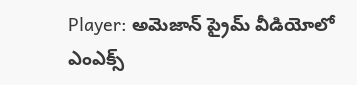Player: అమెజాన్ ప్రైమ్ వీడియోలో ఎంఎక్స్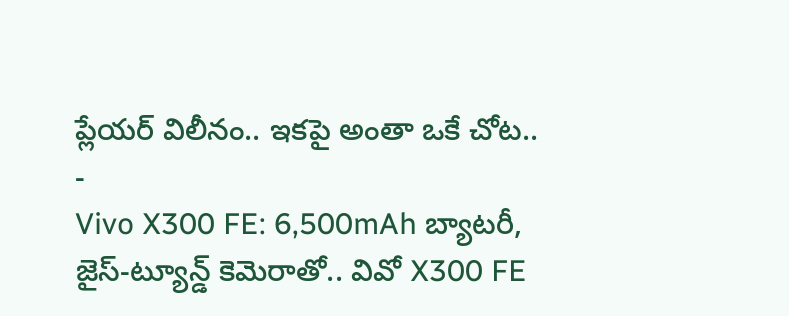ప్లేయర్ విలీనం.. ఇకపై అంతా ఒకే చోట..
-
Vivo X300 FE: 6,500mAh బ్యాటరీ, జైస్-ట్యూన్డ్ కెమెరాతో.. వివో X300 FE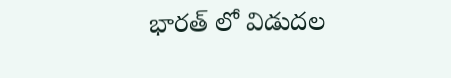భారత్ లో విడుదల